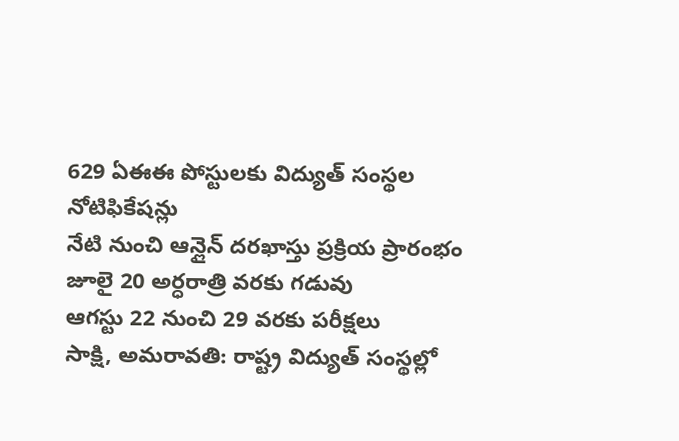629 ఏఈఈ పోస్టులకు విద్యుత్ సంస్థల నోటిఫికేషన్లు
నేటి నుంచి ఆన్లైన్ దరఖాస్తు ప్రక్రియ ప్రారంభం
జూలై 20 అర్ధరాత్రి వరకు గడువు
ఆగస్టు 22 నుంచి 29 వరకు పరీక్షలు
సాక్షి, అమరావతి: రాష్ట్ర విద్యుత్ సంస్థల్లో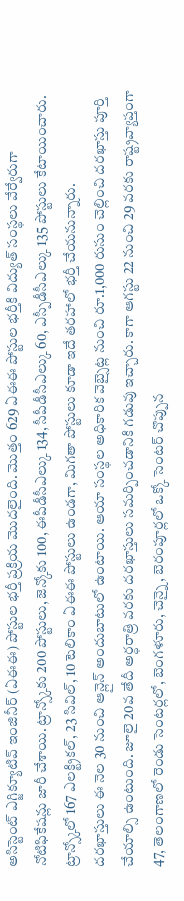అసిస్టెంట్ ఎగ్జిక్యూటివ్ ఇంజినీర్ (ఏఈఈ) పోస్టుల భర్తీ ప్రక్రియ మొదలైంది. మొత్తం 629 ఏఈఈ పోస్టుల భర్తీకి విద్యుత్ సంస్థలు వేర్వేరుగా నోటిఫికేషన్లు జారీ చేశాయి. ట్రాన్స్కోకు 200 పోస్టులు, జెన్కోకు 100, ఈపీడీసీఎల్కు 134, సీపీడీసీఎల్కు 60, ఎస్పీడీసీఎల్కు 135 పోస్టులు కేటాయించారు. ట్రాన్స్కోలో 167 ఎలక్ట్రికల్, 23 సివిల్, 10 టెలికాం ఏఈఈ పోస్టులు ఉండగా, మిగతా పోస్టులు కూడా ఇదే తరహాలో భర్తీ చేయనున్నారు.
దరఖాస్తులు ఈ నెల 30 నుంచి ఆన్లైన్ అందుబాటులో ఉంటాయి. ఆయా సంస్థల అధికారిక వెబ్సైట్ల నుంచి రూ.1,000 రుసుం చెల్లించి దరఖాస్తు పూర్తి చేయాల్సి ఉంటుంది. జూలై 20వ తేదీ అర్ధరాత్రి వరకు దరఖాస్తులు సమర్పించడానికి గడువు ఇచ్చారు. కాగా ఆగస్టు 22 నుంచి 29 వరకు రాష్ట్రవ్యాప్తంగా 47, తెలంగాణలో రెండు సెంటర్లలో, బెంగళూరు, చెన్నై, బెరంపూర్లలో ఒక్కో సెంటర్ చొప్పున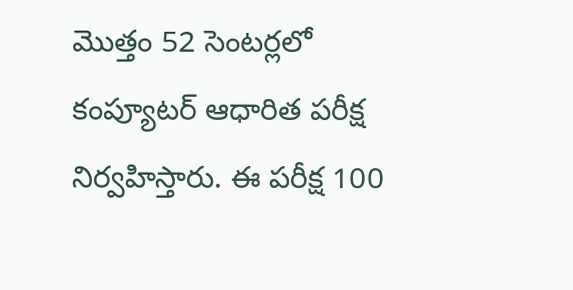మొత్తం 52 సెంటర్లలో కంప్యూటర్ ఆధారిత పరీక్ష నిర్వహిస్తారు. ఈ పరీక్ష 100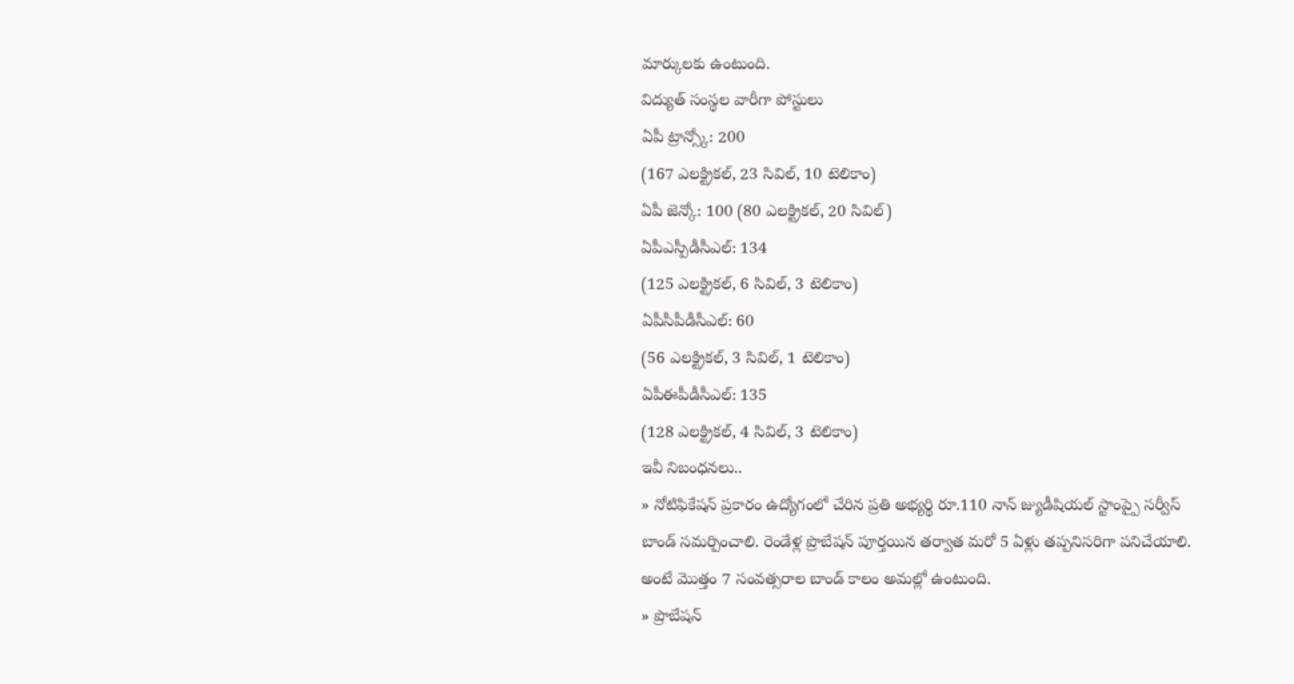మార్కులకు ఉంటుంది.
విద్యుత్ సంస్థల వారీగా పోస్టులు
ఏపీ ట్రాన్స్కో: 200
(167 ఎలక్ట్రికల్, 23 సివిల్, 10 టెలికాం)
ఏపీ జెన్కో: 100 (80 ఎలక్ట్రికల్, 20 సివిల్)
ఏపీఎస్పీడీసీఎల్: 134
(125 ఎలక్ట్రికల్, 6 సివిల్, 3 టెలికాం)
ఏపీసీపీడీసీఎల్: 60
(56 ఎలక్ట్రికల్, 3 సివిల్, 1 టెలికాం)
ఏపీఈపీడీసీఎల్: 135
(128 ఎలక్ట్రికల్, 4 సివిల్, 3 టెలికాం)
ఇవీ నిబంధనలు..
» నోటిఫికేషన్ ప్రకారం ఉద్యోగంలో చేరిన ప్రతి అభ్యర్థి రూ.110 నాన్ జ్యుడీషియల్ స్టాంప్పై సర్వీస్ బాండ్ సమర్పించాలి. రెండేళ్ల ప్రొబేషన్ పూర్తయిన తర్వాత మరో 5 ఏళ్లు తప్పనిసరిగా పనిచేయాలి. అంటే మొత్తం 7 సంవత్సరాల బాండ్ కాలం అమల్లో ఉంటుంది.
» ప్రొబేషన్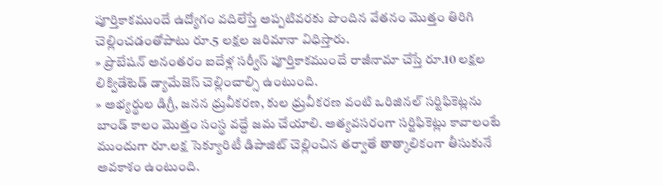పూర్తికాకముందే ఉద్యోగం వదిలేస్తే అప్పటివరకు పొందిన వేతనం మొత్తం తిరిగి చెల్లించడంతోపాటు రూ.5 లక్షల జరిమానా విధిస్తారు.
» ప్రొబేషన్ అనంతరం ఐదేళ్ల సర్వీస్ పూర్తికాకముందే రాజీనామా చేస్తే రూ.10 లక్షల లిక్విడేటెడ్ డ్యామేజెస్ చెల్లించాల్సి ఉంటుంది.
» అభ్యర్థుల డిగ్రీ, జనన ధ్రువీకరణ, కుల ధ్రువీకరణ వంటి ఒరిజినల్ సర్టిఫికెట్లను బాండ్ కాలం మొత్తం సంస్థ వద్దే జమ చేయాలి. అత్యవసరంగా సర్టిఫికెట్లు కావాలంటే ముందుగా రూ.లక్ష సెక్యూరిటీ డిపాజిట్ చెల్లించిన తర్వాతే తాత్కాలికంగా తీసుకునే అవకాశం ఉంటుంది.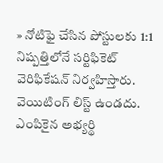» నోటిఫై చేసిన పోస్టులకు 1:1 నిష్పత్తిలోనే సర్టిఫికెట్ వెరిఫికేషన్ నిర్వహిస్తారు. వెయిటింగ్ లిస్ట్ ఉండదు. ఎంపికైన అభ్యర్థి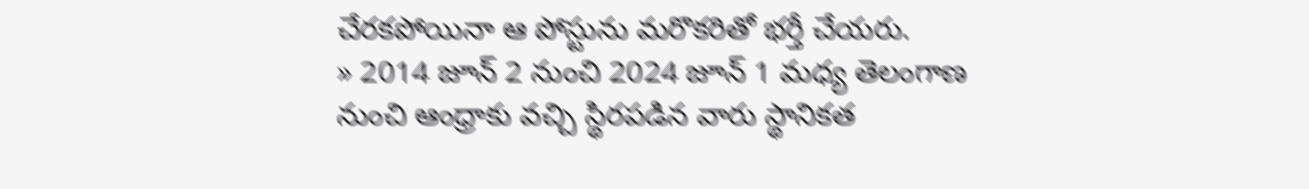చేరకపోయినా ఆ పోస్టును మరొకరితో భర్తీ చేయరు.
» 2014 జూన్ 2 నుంచి 2024 జూన్ 1 మధ్య తెలంగాణ నుంచి ఆంధ్రాకు వచ్చి స్థిరపడిన వారు స్థానికత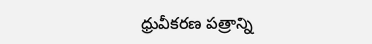ధ్రువీకరణ పత్రాన్ని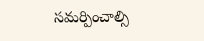సమర్పించాల్సి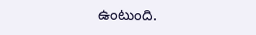ఉంటుంది.